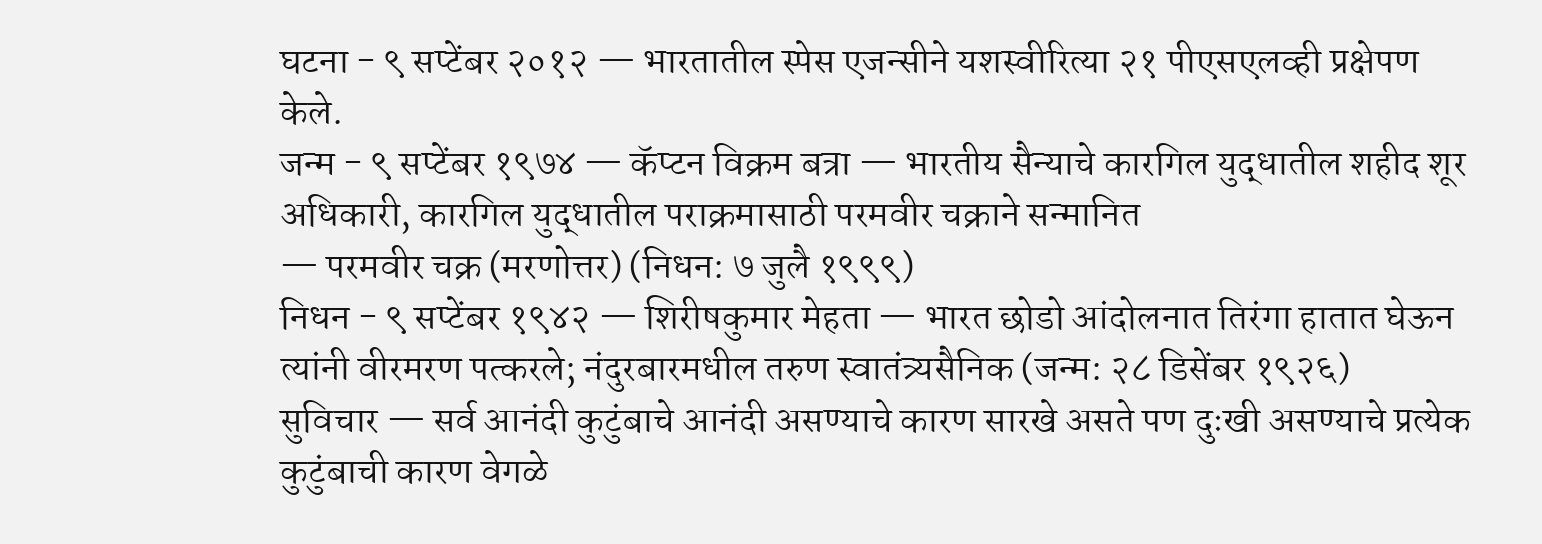घटना - ९ सप्टेंबर २०१२ — भारतातील स्पेस एजन्सीने यशस्वीरित्या २१ पीएसएलव्ही प्रक्षेपण केले.
जन्म - ९ सप्टेंबर १९७४ — कॅप्टन विक्रम बत्रा — भारतीय सैन्याचे कारगिल युद्धातील शहीद शूर अधिकारी, कारगिल युद्धातील पराक्रमासाठी परमवीर चक्राने सन्मानित
— परमवीर चक्र (मरणोत्तर) (निधन: ७ जुलै १९९९)
निधन - ९ सप्टेंबर १९४२ — शिरीषकुमार मेहता — भारत छोडो आंदोलनात तिरंगा हातात घेऊन त्यांनी वीरमरण पत्करले; नंदुरबारमधील तरुण स्वातंत्र्यसैनिक (जन्म: २८ डिसेंबर १९२६)
सुविचार — सर्व आनंदी कुटुंबाचे आनंदी असण्याचे कारण सारखे असते पण दुःखी असण्याचे प्रत्येक कुटुंबाची कारण वेगळे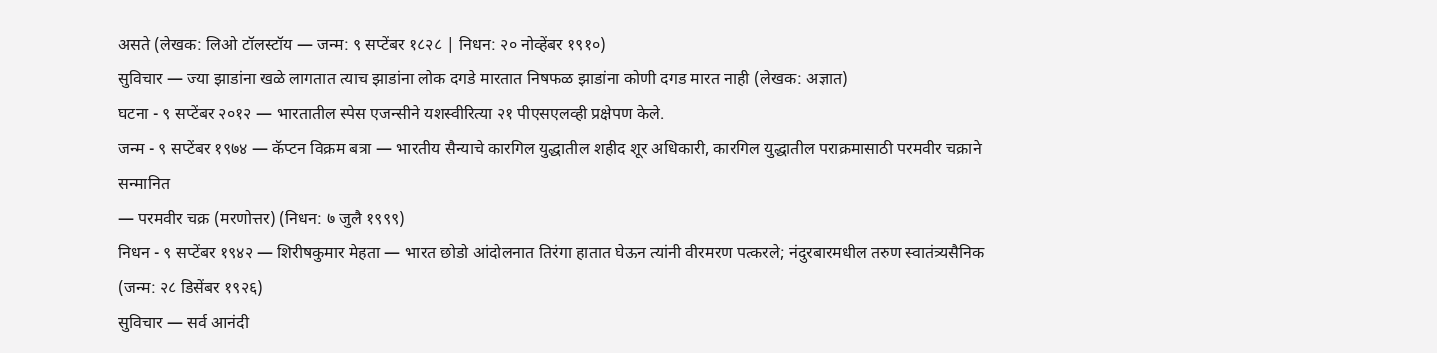असते (लेखक: लिओ टॉलस्टॉय — जन्म: ९ सप्टेंबर १८२८ | निधन: २० नोव्हेंबर १९१०)
सुविचार — ज्या झाडांना खळे लागतात त्याच झाडांना लोक दगडे मारतात निषफळ झाडांना कोणी दगड मारत नाही (लेखक: अज्ञात)
घटना - ९ सप्टेंबर २०१२ — भारतातील स्पेस एजन्सीने यशस्वीरित्या २१ पीएसएलव्ही प्रक्षेपण केले.
जन्म - ९ सप्टेंबर १९७४ — कॅप्टन विक्रम बत्रा — भारतीय सैन्याचे कारगिल युद्धातील शहीद शूर अधिकारी, कारगिल युद्धातील पराक्रमासाठी परमवीर चक्राने सन्मानित
— परमवीर चक्र (मरणोत्तर) (निधन: ७ जुलै १९९९)
निधन - ९ सप्टेंबर १९४२ — शिरीषकुमार मेहता — भारत छोडो आंदोलनात तिरंगा हातात घेऊन त्यांनी वीरमरण पत्करले; नंदुरबारमधील तरुण स्वातंत्र्यसैनिक (जन्म: २८ डिसेंबर १९२६)
सुविचार — सर्व आनंदी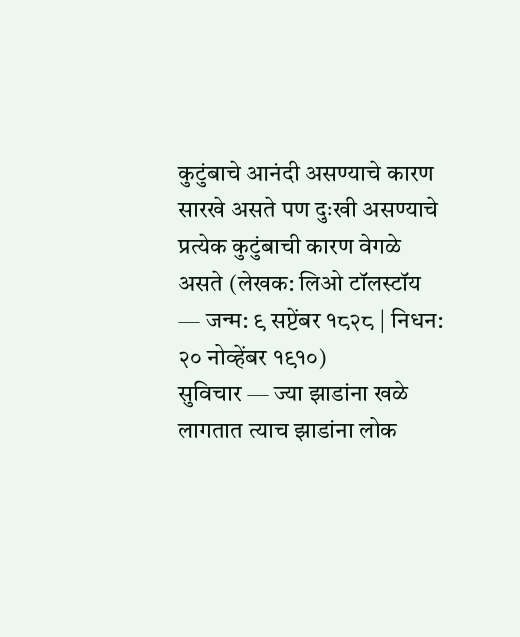कुटुंबाचे आनंदी असण्याचे कारण सारखे असते पण दुःखी असण्याचे प्रत्येक कुटुंबाची कारण वेगळे असते (लेखक: लिओ टॉलस्टॉय — जन्म: ९ सप्टेंबर १८२८ | निधन: २० नोव्हेंबर १९१०)
सुविचार — ज्या झाडांना खळे लागतात त्याच झाडांना लोक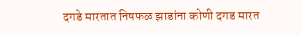दगडे मारतात निषफळ झाडांना कोणी दगड मारत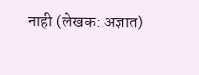नाही (लेखक: अज्ञात)